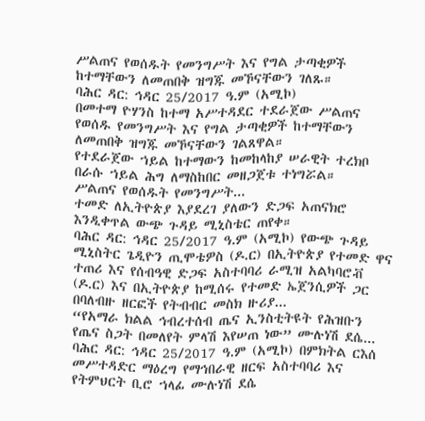ሥልጠና የወሰዱት የመንግሥት እና የግል ታጣቂዎች ከተማቸውን ለመጠበቅ ዝግጁ መኾናቸውን ገለጹ።
ባሕር ዳር: ኅዳር 25/2017 ዓ.ም (አሚኮ)
በመተማ ዮሃንስ ከተማ አሥተዳደር ተደራጀው ሥልጠና የወሰዱ የመንግሥት እና የግል ታጣቂዎች ከተማቸውን ለመጠበቅ ዝግጁ መኾናቸውን ገልጸዋል።
የተደራጀው ኀይል ከተማውን ከመከላከያ ሠራዊት ተረክቦ በራሱ ኀይል ሕግ ለማስከበር መዘጋጀቱ ተነግሯል።
ሥልጠና የወሰዱት የመንግሥት...
ተመድ ለኢትዮጵያ እያደረገ ያለውን ድጋፍ አጠናክሮ እንዲቀጥል ውጭ ጉዳይ ሚኒስቴር ጠየቀ።
ባሕር ዳር: ኅዳር 25/2017 ዓ.ም (አሚኮ) የውጭ ጉዳይ ሚኒስትር ጌዲዮን ጢሞቴዎስ (ዶ.ር) በኢትዮጵያ የተመድ ዋና ተጠሪ እና የሰብዓዊ ድጋፍ አስተባባሪ ራሚዝ አልካባሮቭ (ዶ.ር) እና በኢትዮጵያ ከሚሰሩ የተመድ ኤጀንሲዎች ጋር በባለብዙ ዘርፎች የትብብር መስክ ዙሪያ...
“የአማራ ክልል ኅብረተሰብ ጤና ኢንስቲትዩት የሕዝቡን የጤና ስጋት በመለየት ምላሽ እየሠጠ ነው” ሙሉነሽ ደሴ...
ባሕር ዳር: ኅዳር 25/2017 ዓ.ም (አሚኮ) በምክትል ርእሰ መሥተዳድር ማዕረግ የማኅበራዊ ዘርፍ አስተባባሪ እና የትምህርት ቢሮ ኀላፊ ሙሉነሽ ደሴ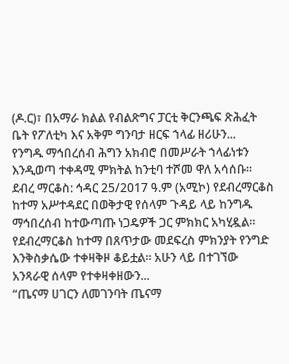(ዶ.ር)፣ በአማራ ክልል የብልጽግና ፓርቲ ቅርንጫፍ ጽሕፈት ቤት የፖለቲካ እና አቅም ግንባታ ዘርፍ ኀላፊ ዘሪሁን...
የንግዱ ማኅበረሰብ ሕግን አክብሮ በመሥራት ኀላፊነቱን እንዲወጣ ተቀዳሚ ምክትል ከንቲባ ተሾመ ዋለ አሳሰቡ።
ደብረ ማርቆስ: ኅዳር 25/2017 ዓ.ም (አሚኮ) የደብረማርቆስ ከተማ አሥተዳደር በወቅታዊ የሰላም ጉዳይ ላይ ከንግዱ ማኅበረሰብ ከተውጣጡ ነጋዴዎች ጋር ምክክር አካሂዷል።
የደብረማርቆስ ከተማ በጸጥታው መደፍረስ ምክንያት የንግድ እንቅስቃሴው ተቀዛቅዞ ቆይቷል። አሁን ላይ በተገኘው አንጻራዊ ሰላም የተቀዛቀዘውን...
“ጤናማ ሀገርን ለመገንባት ጤናማ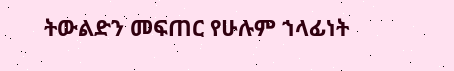ትውልድን መፍጠር የሁሉም ኀላፊነት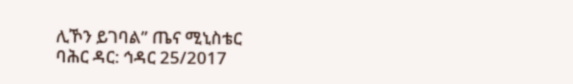ሊኾን ይገባል” ጤና ሚኒስቴር
ባሕር ዳር: ኅዳር 25/2017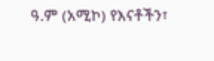ዓ.ም (አሚኮ) የእናቶችን፣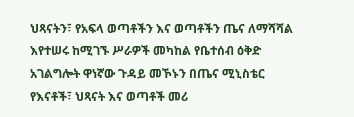ህጻናትን፣ የአፍላ ወጣቶችን እና ወጣቶችን ጤና ለማሻሻል እየተሠሩ ከሚገኙ ሥራዎች መካከል የቤተሰብ ዕቅድ አገልግሎት ዋነኛው ጉዳይ መኾኑን በጤና ሚኒስቴር የእናቶች፣ ህጻናት እና ወጣቶች መሪ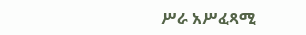ሥራ አሥፈጻሚ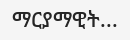ማርያማዊት...